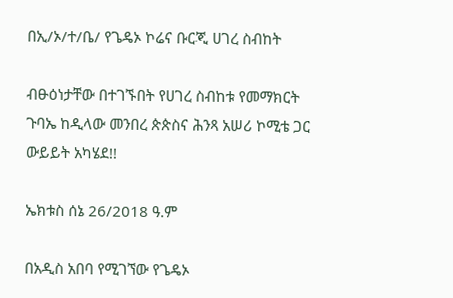በኢ/ኦ/ተ/ቤ/ የጌዴኦ ኮሬና ቡርጂ ሀገረ ስብከት

ብፁዕነታቸው በተገኙበት የሀገረ ስብከቱ የመማክርት ጉባኤ ከዲላው መንበረ ጵጵስና ሕንጻ አሠሪ ኮሚቴ ጋር ውይይት አካሄደ!!

ኤክቱስ ሰኔ 26/2018 ዓ.ም

በአዲስ አበባ የሚገኘው የጌዴኦ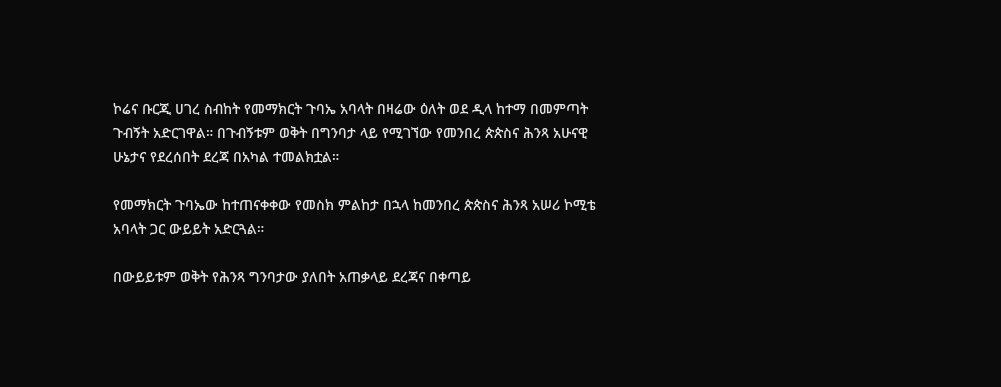ኮሬና ቡርጂ ሀገረ ስብከት የመማክርት ጉባኤ አባላት በዛሬው ዕለት ወደ ዲላ ከተማ በመምጣት ጉብኝት አድርገዋል። በጉብኝቱም ወቅት በግንባታ ላይ የሚገኘው የመንበረ ጵጵስና ሕንጻ አሁናዊ ሁኔታና የደረሰበት ደረጃ በአካል ተመልክቷል።

የመማክርት ጉባኤው ከተጠናቀቀው የመስክ ምልከታ በኋላ ከመንበረ ጵጵስና ሕንጻ አሠሪ ኮሚቴ አባላት ጋር ውይይት አድርጓል።

በውይይቱም ወቅት የሕንጻ ግንባታው ያለበት አጠቃላይ ደረጃና በቀጣይ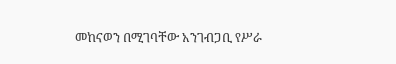መከናወን በሚገባቸው አንገብጋቢ የሥራ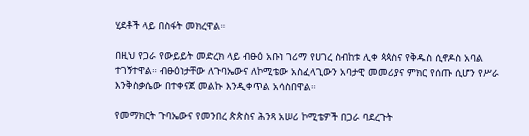ሂደቶች ላይ በስፋት መክረዋል።

በዚህ የጋራ የውይይት መድረክ ላይ ብፁዕ አቡነ ገሪማ የሀገረ ስብከቱ ሊቀ ጳጳስና የቅዱስ ሲኖዶስ አባል ተገኝተዋል። ብፁዕነታቸው ለጉባኤውና ለኮሚቴው አስፈላጊውን አባታዊ መመሪያና ምክር የሰጡ ሲሆን የሥራ እንቅስቃሴው በተቀናጀ መልኩ እንዲቀጥል አሳስበዋል።

የመማክርት ጉባኤውና የመንበረ ጵጵስና ሕንጻ አሠሪ ኮሚቴዎች በጋራ ባደረጉት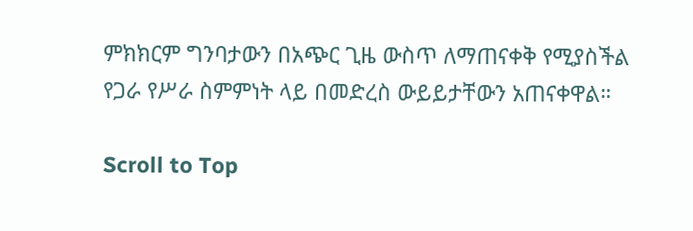ምክክርም ግንባታውን በአጭር ጊዜ ውስጥ ለማጠናቀቅ የሚያስችል የጋራ የሥራ ስምምነት ላይ በመድረስ ውይይታቸውን አጠናቀዋል።

Scroll to Top